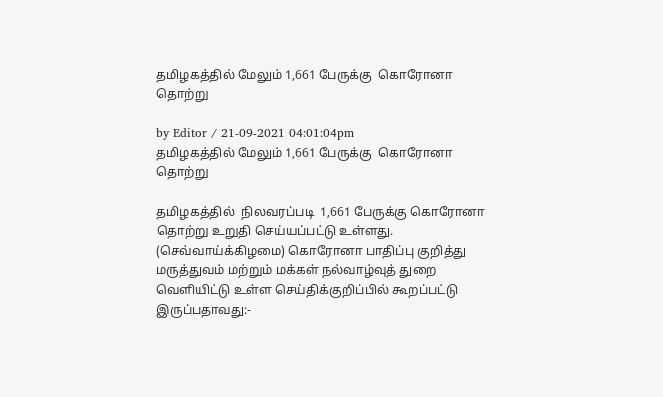தமிழகத்தில் மேலும் 1,661 பேருக்கு  கொரோனா தொற்று

by Editor / 21-09-2021 04:01:04pm
தமிழகத்தில் மேலும் 1,661 பேருக்கு  கொரோனா தொற்று

தமிழகத்தில்  நிலவரப்படி  1,661 பேருக்கு கொரோனா தொற்று உறுதி செய்யப்பட்டு உள்ளது.
(செவ்வாய்க்கிழமை) கொரோனா பாதிப்பு குறித்து மருத்துவம் மற்றும் மக்கள் நல்வாழ்வுத் துறை வெளியிட்டு உள்ள செய்திக்குறிப்பில் கூறப்பட்டு இருப்பதாவது:-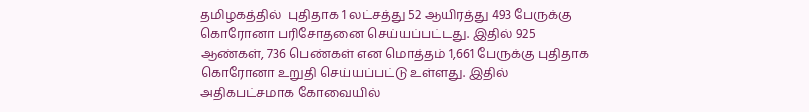தமிழகத்தில்  புதிதாக 1 லட்சத்து 52 ஆயிரத்து 493 பேருக்கு கொரோனா பரிசோதனை செய்யப்பட்டது. இதில் 925 ஆண்கள், 736 பெண்கள் என மொத்தம் 1,661 பேருக்கு புதிதாக கொரோனா உறுதி செய்யப்பட்டு உள்ளது. இதில் அதிகபட்சமாக கோவையில்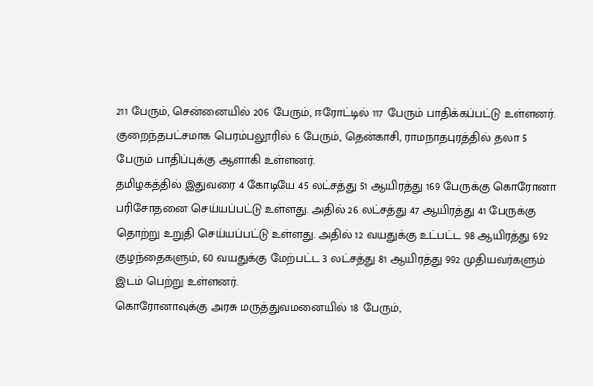211 பேரும், சென்னையில் 206 பேரும், ஈரோட்டில் 117 பேரும் பாதிக்கப்பட்டு உள்ளனர். குறைந்தபட்சமாக பெரம்பலூரில் 6 பேரும், தென்காசி, ராமநாதபுரத்தில் தலா 5 பேரும் பாதிப்புக்கு ஆளாகி உள்ளனர்.
தமிழகத்தில் இதுவரை 4 கோடியே 45 லட்சத்து 51 ஆயிரத்து 169 பேருக்கு கொரோனா பரிசோதனை செய்யப்பட்டு உள்ளது. அதில் 26 லட்சத்து 47 ஆயிரத்து 41 பேருக்கு தொற்று உறுதி செய்யப்பட்டு உள்ளது. அதில் 12 வயதுக்கு உட்பட்ட 98 ஆயிரத்து 692 குழந்தைகளும், 60 வயதுக்கு மேற்பட்ட 3 லட்சத்து 81 ஆயிரத்து 992 முதியவர்களும் இடம் பெற்று உள்ளனர்.
கொரோனாவுக்கு அரசு மருத்துவமனையில் 18 பேரும்,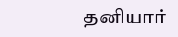தனியார்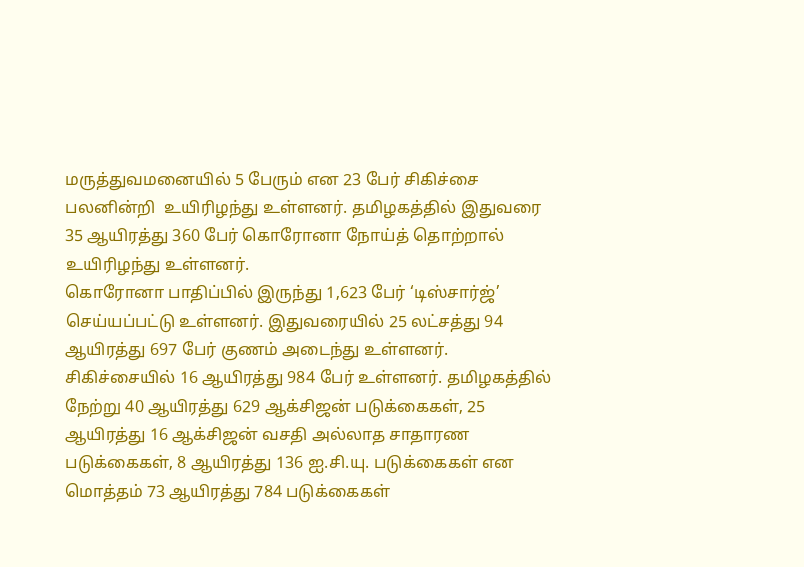மருத்துவமனையில் 5 பேரும் என 23 பேர் சிகிச்சை பலனின்றி  உயிரிழந்து உள்ளனர். தமிழகத்தில் இதுவரை 35 ஆயிரத்து 360 பேர் கொரோனா நோய்த் தொற்றால் உயிரிழந்து உள்ளனர்.
கொரோனா பாதிப்பில் இருந்து 1,623 பேர் ‘டிஸ்சார்ஜ்’ செய்யப்பட்டு உள்ளனர். இதுவரையில் 25 லட்சத்து 94 ஆயிரத்து 697 பேர் குணம் அடைந்து உள்ளனர். சிகிச்சையில் 16 ஆயிரத்து 984 பேர் உள்ளனர். தமிழகத்தில் நேற்று 40 ஆயிரத்து 629 ஆக்சிஜன் படுக்கைகள், 25 ஆயிரத்து 16 ஆக்சிஜன் வசதி அல்லாத சாதாரண படுக்கைகள், 8 ஆயிரத்து 136 ஐ.சி.யு. படுக்கைகள் என மொத்தம் 73 ஆயிரத்து 784 படுக்கைகள்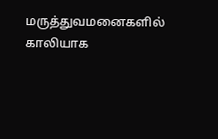மருத்துவமனைகளில் காலியாக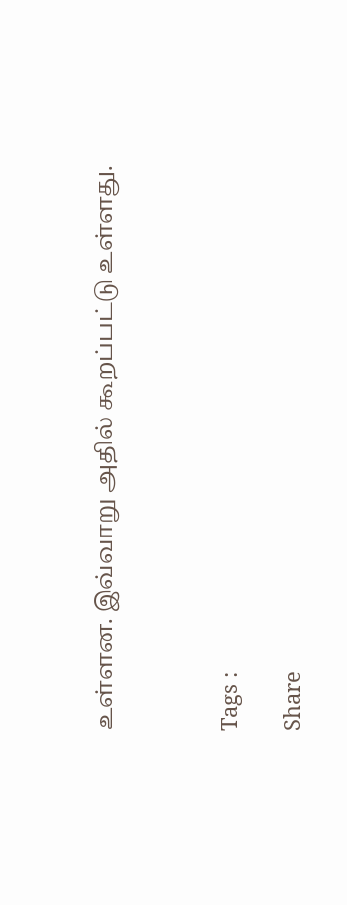உள்ளன. இவ்வாறு அதில் கூறப்பட்டு உள்ளது.



Tags :

Share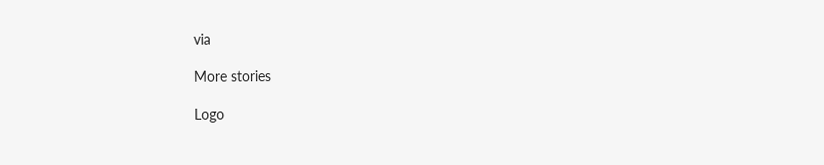via

More stories

Logo